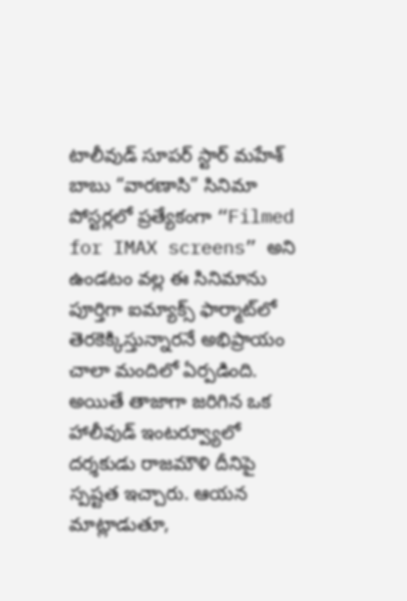టాలీవుడ్ సూపర్ స్టార్ మహేశ్ బాబు “వారణాసి” సినిమా పోస్టర్లలో ప్రత్యేకంగా “Filmed for IMAX screens” అని ఉండటం వల్ల ఈ సినిమాను పూర్తిగా ఐమ్యాక్స్ ఫార్మాట్‌లో తెరకెక్కిస్తున్నారనే అభిప్రాయం చాలా మందిలో ఏర్పడింది. అయితే తాజాగా జరిగిన ఒక హాలీవుడ్ ఇంటర్వ్యూలో దర్శకుడు రాజమౌళి దీనిపై స్పష్టత ఇచ్చారు. ఆయన మాట్లాడుతూ,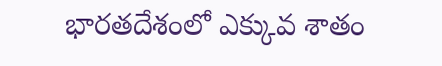భారతదేశంలో ఎక్కువ శాతం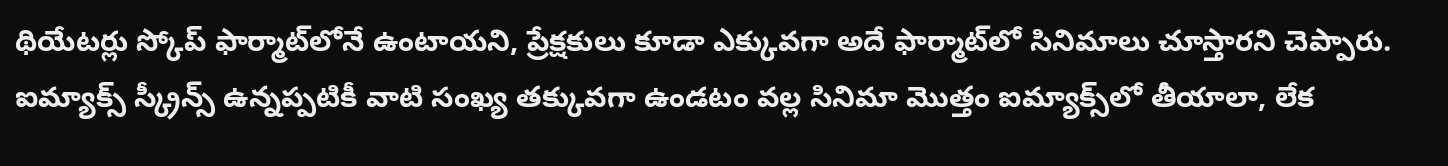థియేటర్లు స్కోప్ ఫార్మాట్‌లోనే ఉంటాయని, ప్రేక్షకులు కూడా ఎక్కువగా అదే ఫార్మాట్‌లో సినిమాలు చూస్తారని చెప్పారు. ఐమ్యాక్స్ స్క్రీన్స్ ఉన్నప్పటికీ వాటి సంఖ్య తక్కువగా ఉండటం వల్ల సినిమా మొత్తం ఐమ్యాక్స్‌లో తీయాలా, లేక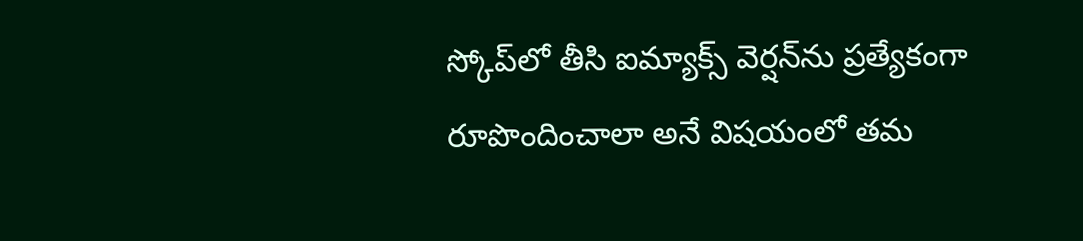స్కోప్‌లో తీసి ఐమ్యాక్స్ వెర్షన్‌ను ప్రత్యేకంగా రూపొందించాలా అనే విషయంలో తమ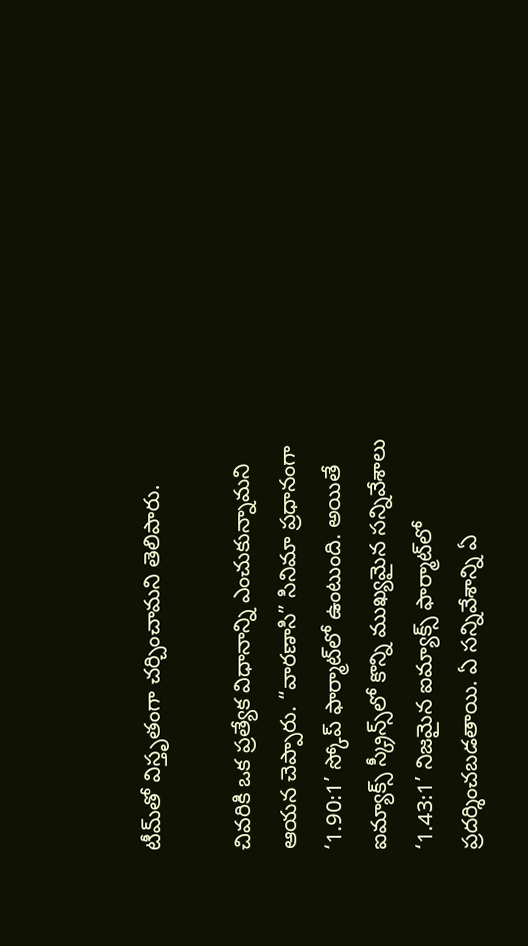టీమ్‌తో విస్తృతంగా చర్చించామని తెలిపారు.

చివరికి ఒక ప్రత్యేక విధానాన్ని ఎంచుకున్నామని ఆయన చెప్పారు. “వారణాసి” సినిమా ప్రధానంగా ‘1.90:1’ స్కోప్ ఫార్మాట్‌లో ఉంటుంది. అయితే ఐమ్యాక్స్ స్క్రీన్స్‌లో కొన్ని ముఖ్యమైన సన్నివేశాలు ‘1.43:1’ నిజమైన ఐమ్యాక్స్ ఫార్మాట్‌లో ప్రదర్శించబడతాయి. ఏ సన్నివేశాన్ని ఏ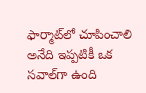ఫార్మాట్‌లో చూపించాలి అనేది ఇప్పటికీ ఒక సవాల్‌గా ఉంది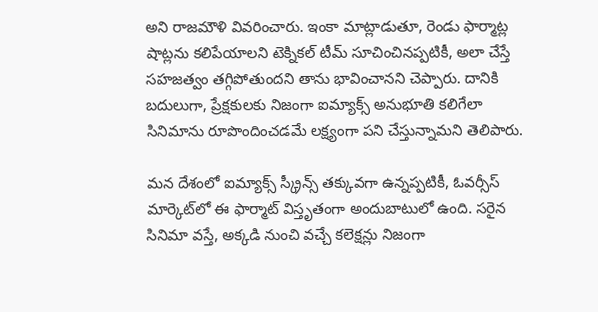అని రాజమౌళి వివరించారు. ఇంకా మాట్లాడుతూ, రెండు ఫార్మాట్ల షాట్లను కలిపేయాలని టెక్నికల్ టీమ్ సూచించినప్పటికీ, అలా చేస్తే సహజత్వం తగ్గిపోతుందని తాను భావించానని చెప్పారు. దానికి బదులుగా, ప్రేక్షకులకు నిజంగా ఐమ్యాక్స్ అనుభూతి కలిగేలా సినిమాను రూపొందించడమే లక్ష్యంగా పని చేస్తున్నామని తెలిపారు.

మన దేశంలో ఐమ్యాక్స్ స్క్రీన్స్ తక్కువగా ఉన్నప్పటికీ, ఓవర్సీస్ మార్కెట్‌లో ఈ ఫార్మాట్ విస్తృతంగా అందుబాటులో ఉంది. సరైన సినిమా వస్తే, అక్కడి నుంచి వచ్చే కలెక్షన్లు నిజంగా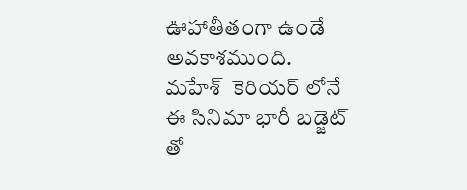ఊహాతీతంగా ఉండే అవకాశముంది.  మహేశ్  కెరియర్ లోనే ఈ సినిమా భారీ బడ్జెట్ తో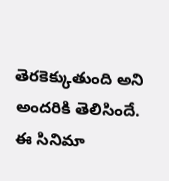తెరకెక్కుతుంది అని అందరికి తెలిసిందే. ఈ సినిమా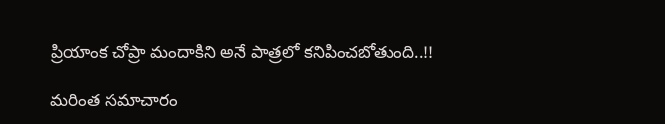ప్రియాంక చోప్రా మందాకిని అనే పాత్రలో కనిపించబోతుంది..!!

మరింత సమాచారం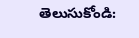తెలుసుకోండి: